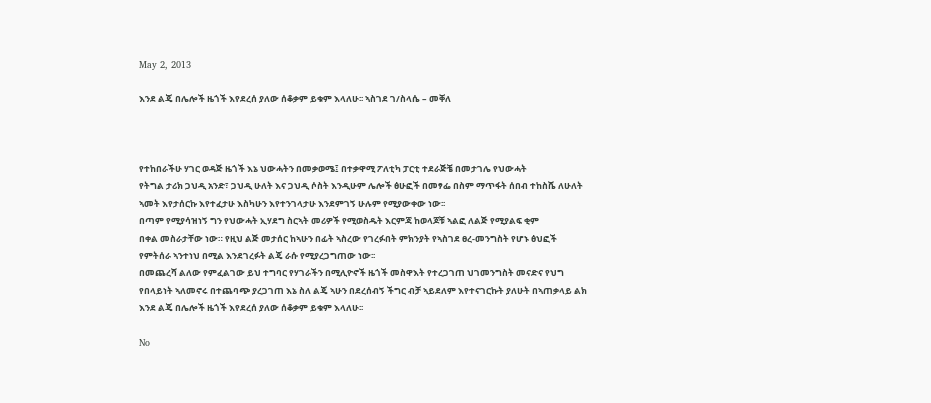May 2, 2013

እንደ ልጄ በሌሎች ዜጎች እየደረሰ ያለው ሰቆቃም ይቁም እላለሁ፡፡ ኣስገደ ገ/ስላሴ – መቐለ



የተከበራችሁ ሃገር ወዳጅ ዜጎች እኔ ህውሓትን በመቃወሜ፤ በተቃዋሚ ፖለቲካ ፓርቲ ተደራጅቼ በመታገሌ የህውሓት
የትግል ታሪክ ጋህዲ አንድ፣ ጋህዲ ሁለት እና ጋህዲ ሶስት እንዲሁም ሌሎች ፅሁፎች በመፃፌ በስም ማጥፋት ሰበብ ተከስሼ ለሁለት
ኣመት እየታሰርኩ እየተፈታሁ እስካሁን እየተንገላታሁ እንደምገኝ ሁሉም የሚያውቀው ነው፡፡
በጣም የሚያሳዝነኝ ግን የህውሓት ኢሃደግ ስርኣት መሪዎች የሚወስዱት እርምጃ ከወላጆቹ ኣልፎ ለልጅ የሚያልፍ ቂም
በቀል መስራታቸው ነው። የዚህ ልጅ መታሰር ከኣሁን በፊት ኣስረው የገረፉበት ምክንያት የኣስገደ ፀረ-መንግስት የሆኑ ፅህፎች
የምትሰራ ኣንተነህ በሚል እንደገረፉት ልጄ ራሱ የሚያረጋግጠው ነው፡፡
በመጨረሻ ልለው የምፈልገው ይህ ተግባር የሃገራችን በሚሊዮኖች ዜጎች መስዋእት የተረጋገጠ ህገመንግስት መናድና የህግ
የበላይነት ኣለመኖሩ በተጨባጭ ያረጋገጠ እኔ ስለ ልጄ ኣሁን በደረሰብኝ ችግር ብቻ ኣይደለም እየተናገርኩት ያለሁት በኣጠቃላይ ልክ
እንደ ልጄ በሌሎች ዜጎች እየደረሰ ያለው ሰቆቃም ይቁም እላለሁ፡፡

No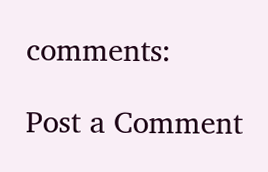comments:

Post a Comment